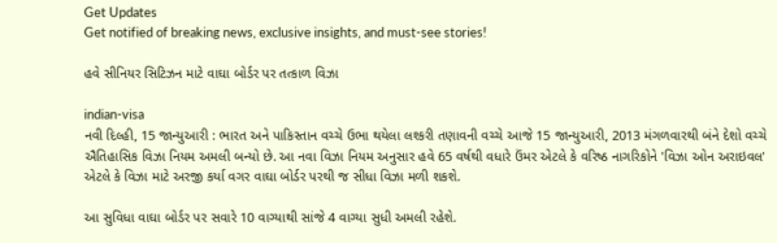Get Updates
Get notified of breaking news, exclusive insights, and must-see stories!

હવે સીનિયર સિટિઝન માટે વાઘા બોર્ડર પર તત્કાળ વિઝા

indian-visa
નવી દિલ્હી, 15 જાન્યુઆરી : ભારત અને પાકિસ્તાન વચ્ચે ઉભા થયેલા લશ્કરી તણાવની વચ્ચે આજે 15 જાન્યુઆરી, 2013 મંગળવારથી બંને દેશો વચ્ચે ઐતિહાસિક વિઝા નિયમ અમલી બન્યો છે. આ નવા વિઝા નિયમ અનુસાર હવે 65 વર્ષથી વધારે ઉંમર એટલે કે વરિષ્ઠ નાગરિકોને 'વિઝા ઓન અરાઇવલ' એટલે કે વિઝા માટે અરજી કર્યા વગર વાઘા બોર્ડર પરથી જ સીધા વિઝા મળી શકશે.

આ સુવિધા વાઘા બોર્ડર પર સવારે 10 વાગ્યાથી સાંજે 4 વાગ્યા સુધી અમલી રહેશે.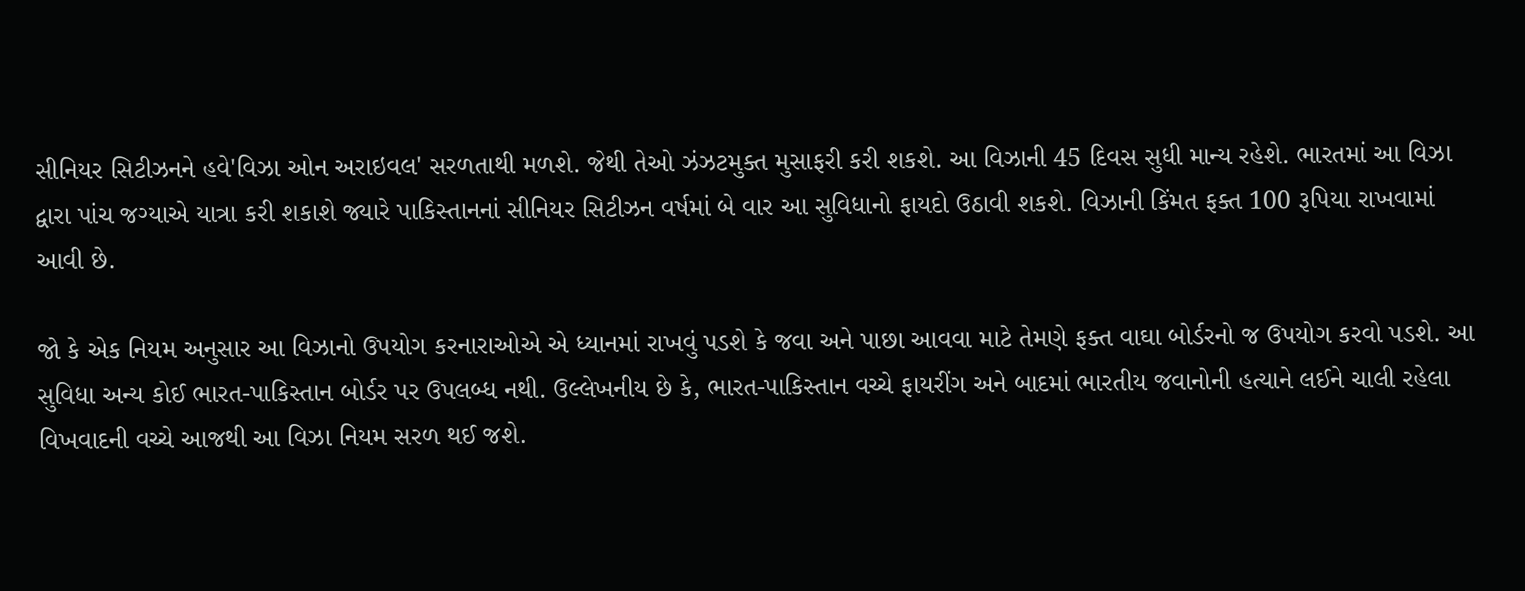સીનિયર સિટીઝનને હવે'વિઝા ઓન અરાઇવલ' સરળતાથી મળશે. જેથી તેઓ ઝંઝટમુક્ત મુસાફરી કરી શકશે. આ વિઝાની 45 દિવસ સુધી માન્ય રહેશે. ભારતમાં આ વિઝા દ્વારા પાંચ જગ્યાએ યાત્રા કરી શકાશે જ્યારે પાકિસ્તાનનાં સીનિયર સિટીઝન વર્ષમાં બે વાર આ સુવિધાનો ફાયદો ઉઠાવી શકશે. વિઝાની કિંમત ફક્ત 100 રૂપિયા રાખવામાં આવી છે.

જો કે એક નિયમ અનુસાર આ વિઝાનો ઉપયોગ કરનારાઓએ એ ધ્યાનમાં રાખવું પડશે કે જવા અને પાછા આવવા માટે તેમણે ફક્ત વાઘા બોર્ડરનો જ ઉપયોગ કરવો પડશે. આ સુવિધા અન્ય કોઈ ભારત-પાકિસ્તાન બોર્ડર પર ઉપલબ્ધ નથી. ઉલ્લેખનીય છે કે, ભારત-પાકિસ્તાન વચ્ચે ફાયરીંગ અને બાદમાં ભારતીય જવાનોની હત્યાને લઈને ચાલી રહેલા વિખવાદની વચ્ચે આજથી આ વિઝા નિયમ સરળ થઈ જશે.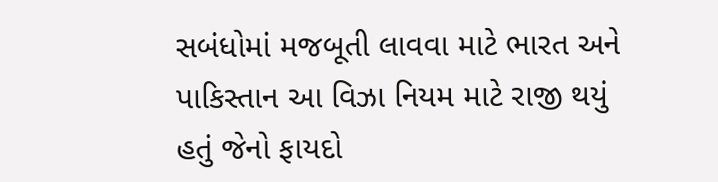સબંધોમાં મજબૂતી લાવવા માટે ભારત અને પાકિસ્તાન આ વિઝા નિયમ માટે રાજી થયું હતું જેનો ફાયદો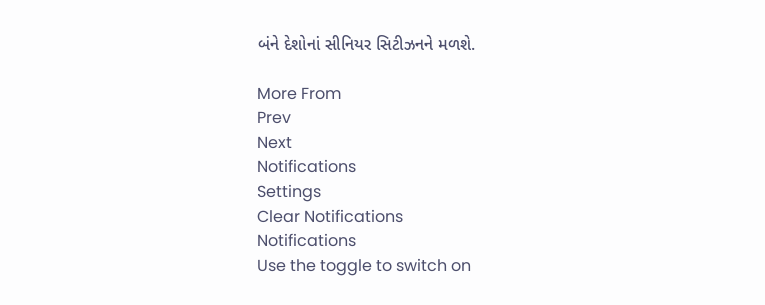બંને દેશોનાં સીનિયર સિટીઝનને મળશે.

More From
Prev
Next
Notifications
Settings
Clear Notifications
Notifications
Use the toggle to switch on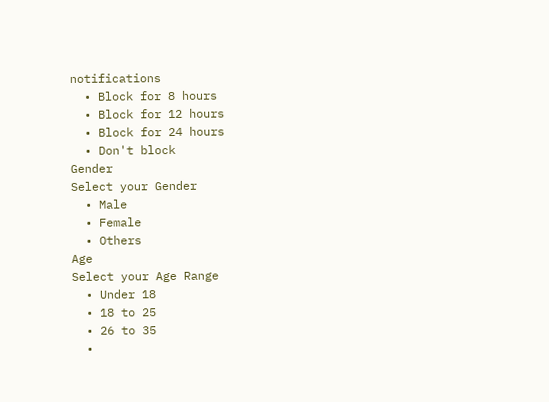notifications
  • Block for 8 hours
  • Block for 12 hours
  • Block for 24 hours
  • Don't block
Gender
Select your Gender
  • Male
  • Female
  • Others
Age
Select your Age Range
  • Under 18
  • 18 to 25
  • 26 to 35
  •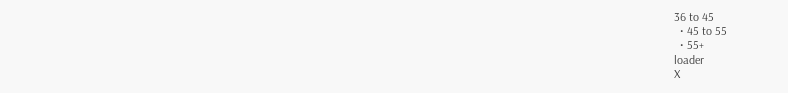36 to 45
  • 45 to 55
  • 55+
loader
X